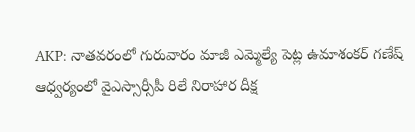AKP: నాతవరంలో గురువారం మాజీ ఎమ్మెల్యే పెట్ల ఉమాశంకర్ గణేష్ ఆధ్వర్యంలో వైఎస్సార్సీపీ రిలే నిరాహార దీక్ష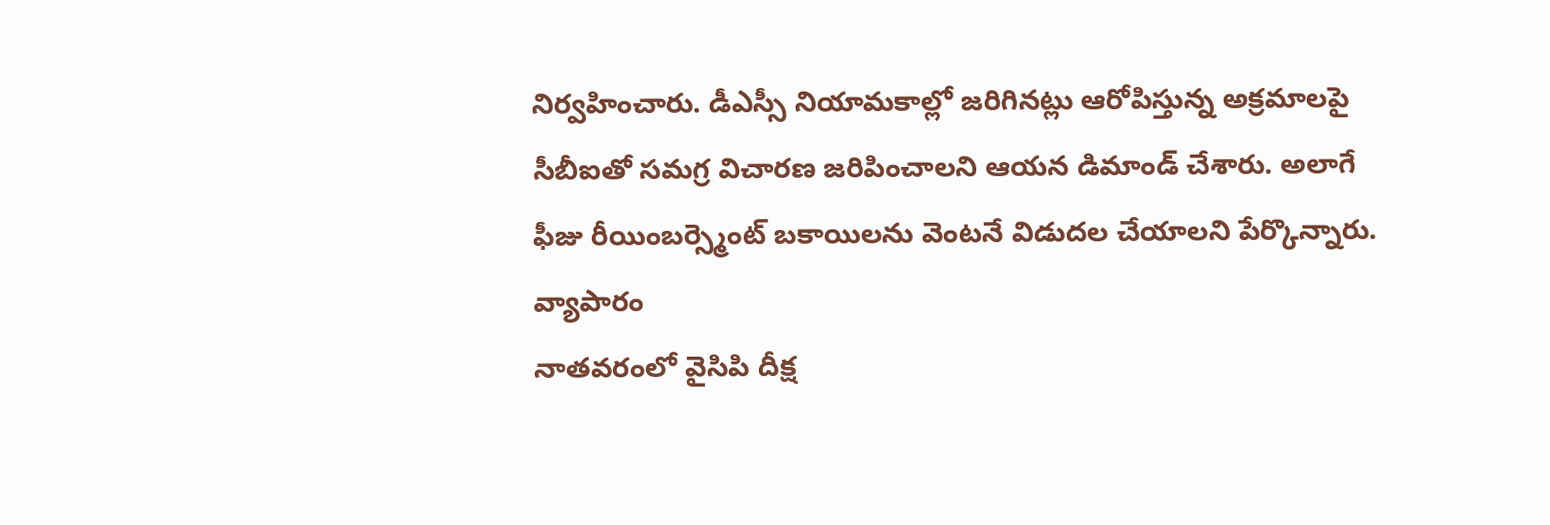నిర్వహించారు. డీఎస్సీ నియామకాల్లో జరిగినట్లు ఆరోపిస్తున్న అక్రమాలపై సీబీఐతో సమగ్ర విచారణ జరిపించాలని ఆయన డిమాండ్ చేశారు. అలాగే ఫీజు రీయింబర్స్మెంట్ బకాయిలను వెంటనే విడుదల చేయాలని పేర్కొన్నారు.
వ్యాపారం
నాతవరంలో వైసిపి దీక్ష